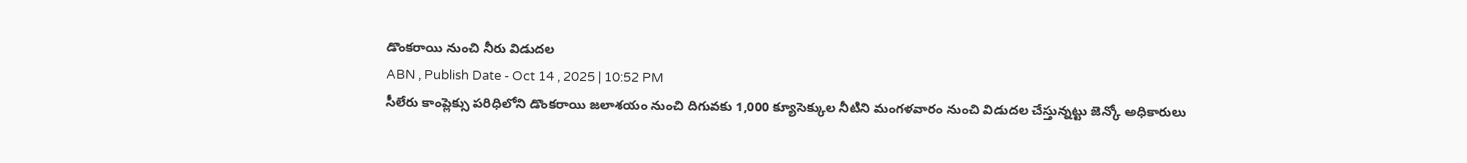డొంకరాయి నుంచి నీరు విడుదల
ABN , Publish Date - Oct 14 , 2025 | 10:52 PM
సీలేరు కాంప్లెక్సు పరిధిలోని డొంకరాయి జలాశయం నుంచి దిగువకు 1,000 క్యూసెక్కుల నీటిని మంగళవారం నుంచి విడుదల చేస్తున్నట్టు జెన్కో అధికారులు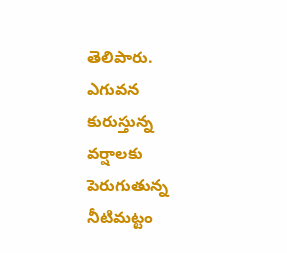తెలిపారు.
ఎగువన కురుస్తున్న వర్షాలకు పెరుగుతున్న నీటిమట్టం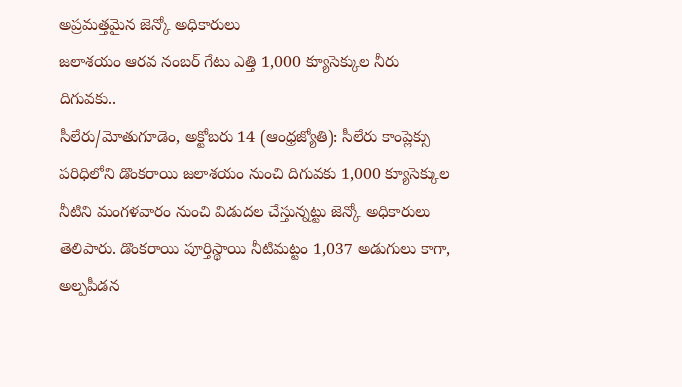అప్రమత్తమైన జెన్కో అధికారులు
జలాశయం ఆరవ నంబర్ గేటు ఎత్తి 1,000 క్యూసెక్కుల నీరు దిగువకు..
సీలేరు/మోతుగూడెం, అక్టోబరు 14 (ఆంధ్రజ్యోతి): సీలేరు కాంప్లెక్సు పరిధిలోని డొంకరాయి జలాశయం నుంచి దిగువకు 1,000 క్యూసెక్కుల నీటిని మంగళవారం నుంచి విడుదల చేస్తున్నట్టు జెన్కో అధికారులు తెలిపారు. డొంకరాయి పూర్తిస్థాయి నీటిమట్టం 1,037 అడుగులు కాగా, అల్పపీడన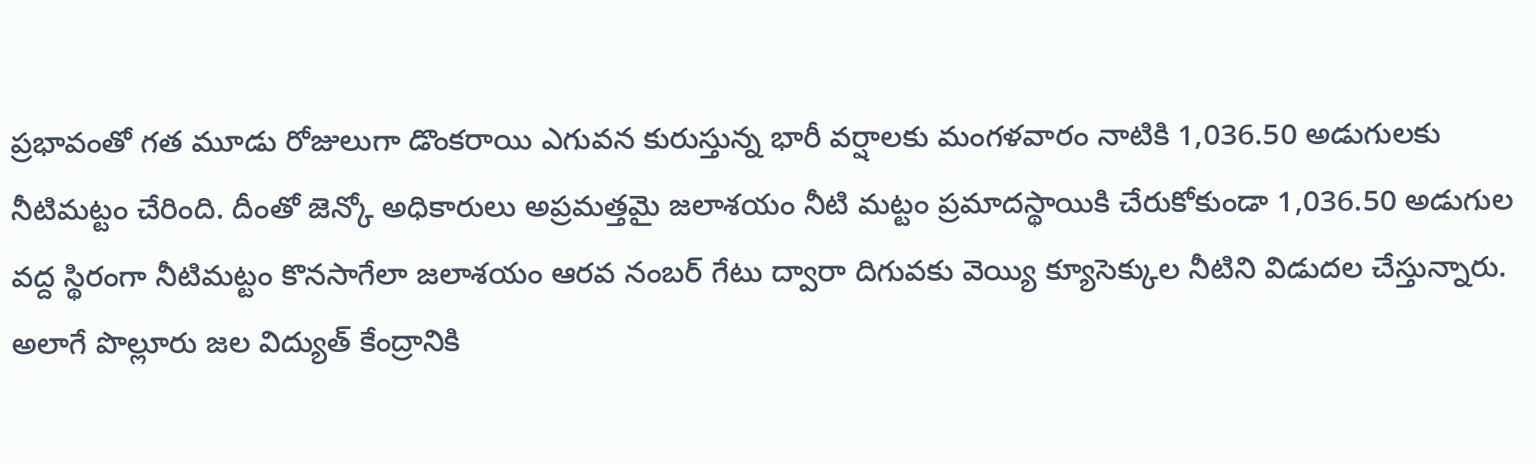ప్రభావంతో గత మూడు రోజులుగా డొంకరాయి ఎగువన కురుస్తున్న భారీ వర్షాలకు మంగళవారం నాటికి 1,036.50 అడుగులకు నీటిమట్టం చేరింది. దీంతో జెన్కో అధికారులు అప్రమత్తమై జలాశయం నీటి మట్టం ప్రమాదస్థాయికి చేరుకోకుండా 1,036.50 అడుగుల వద్ద స్థిరంగా నీటిమట్టం కొనసాగేలా జలాశయం ఆరవ నంబర్ గేటు ద్వారా దిగువకు వెయ్యి క్యూసెక్కుల నీటిని విడుదల చేస్తున్నారు. అలాగే పొల్లూరు జల విద్యుత్ కేంద్రానికి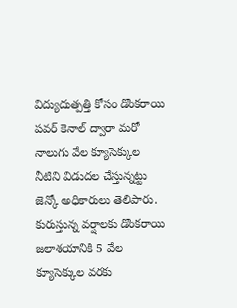విద్యుదుత్పత్తి కోసం డొంకరాయి పవర్ కెనాల్ ద్వారా మరో నాలుగు వేల క్యూసెక్కుల నీటిని విడుదల చేస్తున్నట్టు జెన్కో అధికారులు తెలిపారు. కురుస్తున్న వర్షాలకు డొంకరాయి జలాశయానికి 5 వేల క్యూసెక్కుల వరకు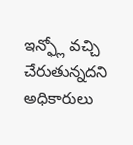ఇన్ఫ్లో వచ్చి చేరుతున్నదని అధికారులు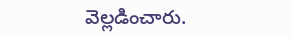వెల్లడించారు.